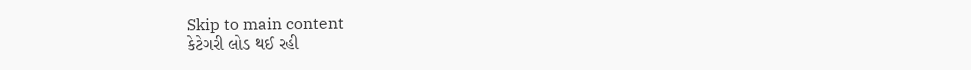Skip to main content
કેટેગરી લોડ થઈ રહી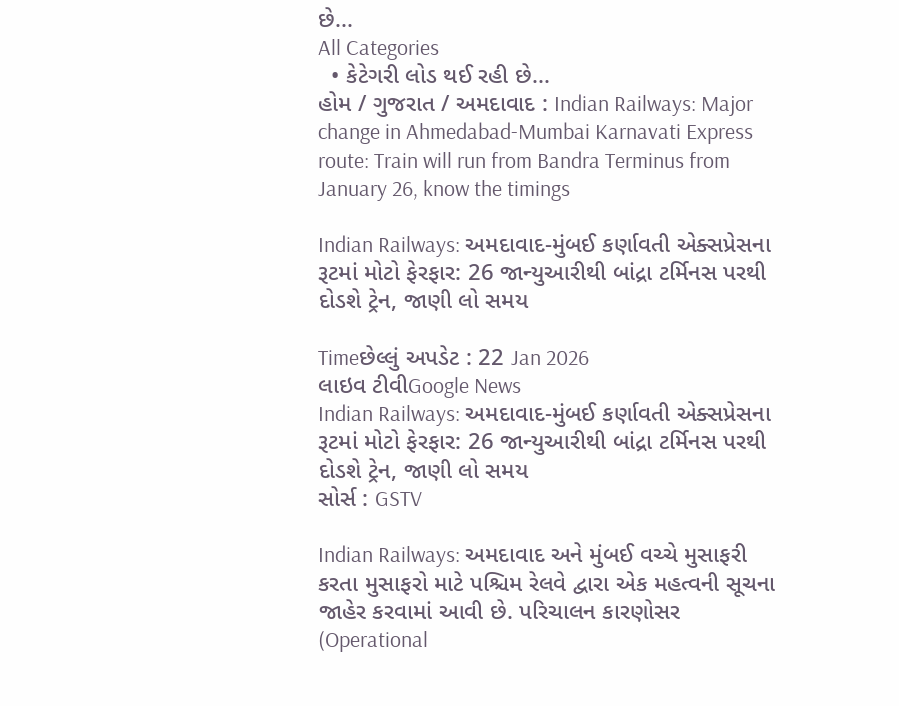છે...
All Categories
  • કેટેગરી લોડ થઈ રહી છે...
હોમ / ગુજરાત / અમદાવાદ : Indian Railways: Major change in Ahmedabad-Mumbai Karnavati Express route: Train will run from Bandra Terminus from January 26, know the timings

Indian Railways: અમદાવાદ-મુંબઈ કર્ણાવતી એક્સપ્રેસના રૂટમાં મોટો ફેરફાર: 26 જાન્યુઆરીથી બાંદ્રા ટર્મિનસ પરથી દોડશે ટ્રેન, જાણી લો સમય

Timeછેલ્લું અપડેટ : 22 Jan 2026
લાઇવ ટીવીGoogle News
Indian Railways: અમદાવાદ-મુંબઈ કર્ણાવતી એક્સપ્રેસના રૂટમાં મોટો ફેરફાર: 26 જાન્યુઆરીથી બાંદ્રા ટર્મિનસ પરથી દોડશે ટ્રેન, જાણી લો સમય
સોર્સ : GSTV

Indian Railways: અમદાવાદ અને મુંબઈ વચ્ચે મુસાફરી કરતા મુસાફરો માટે પશ્ચિમ રેલવે દ્વારા એક મહત્વની સૂચના જાહેર કરવામાં આવી છે. પરિચાલન કારણોસર (Operational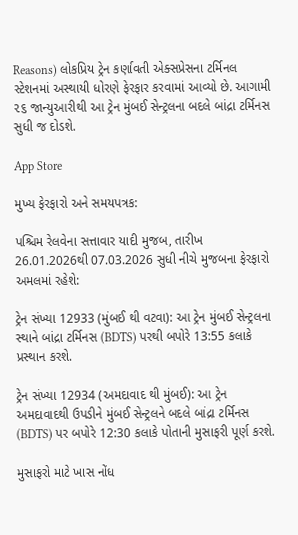Reasons) લોકપ્રિય ટ્રેન કર્ણાવતી એક્સપ્રેસના ટર્મિનલ સ્ટેશનમાં અસ્થાયી ધોરણે ફેરફાર કરવામાં આવ્યો છે. આગામી ૨૬ જાન્યુઆરીથી આ ટ્રેન મુંબઈ સેન્ટ્રલના બદલે બાંદ્રા ટર્મિનસ સુધી જ દોડશે.

App Store

મુખ્ય ફેરફારો અને સમયપત્રક:

પશ્ચિમ રેલવેના સત્તાવાર યાદી મુજબ, તારીખ 26.01.2026થી 07.03.2026 સુધી નીચે મુજબના ફેરફારો અમલમાં રહેશે:

ટ્રેન સંખ્યા 12933 (મુંબઈ થી વટવા): આ ટ્રેન મુંબઈ સેન્ટ્રલના સ્થાને બાંદ્રા ટર્મિનસ (BDTS) પરથી બપોરે 13:55 કલાકે પ્રસ્થાન કરશે.

ટ્રેન સંખ્યા 12934 (અમદાવાદ થી મુંબઈ): આ ટ્રેન અમદાવાદથી ઉપડીને મુંબઈ સેન્ટ્રલને બદલે બાંદ્રા ટર્મિનસ (BDTS) પર બપોરે 12:30 કલાકે પોતાની મુસાફરી પૂર્ણ કરશે.

મુસાફરો માટે ખાસ નોંધ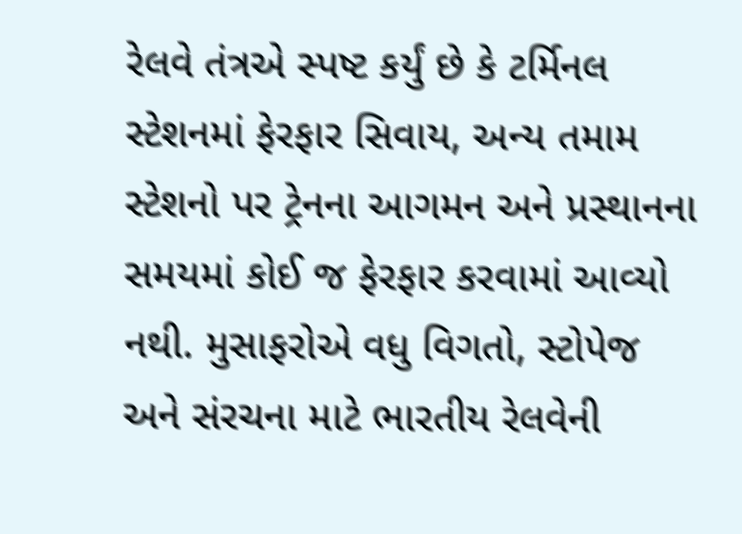રેલવે તંત્રએ સ્પષ્ટ કર્યું છે કે ટર્મિનલ સ્ટેશનમાં ફેરફાર સિવાય, અન્ય તમામ સ્ટેશનો પર ટ્રેનના આગમન અને પ્રસ્થાનના સમયમાં કોઈ જ ફેરફાર કરવામાં આવ્યો નથી. મુસાફરોએ વધુ વિગતો, સ્ટોપેજ અને સંરચના માટે ભારતીય રેલવેની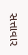સત્તાવાર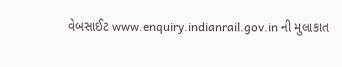વેબસાઈટ www.enquiry.indianrail.gov.in ની મુલાકાત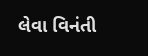લેવા વિનંતી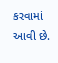કરવામાં આવી છે.